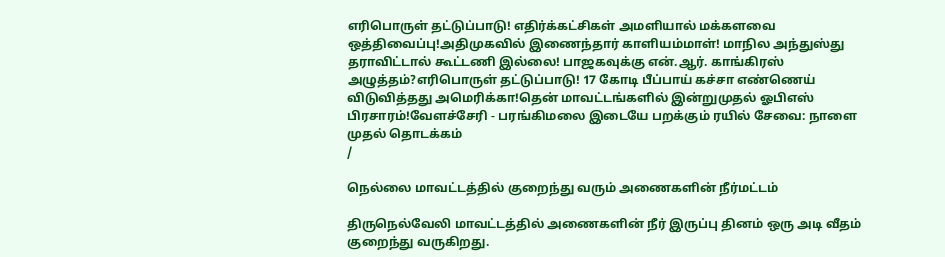எரிபொருள் தட்டுப்பாடு! எதிர்க்கட்சிகள் அமளியால் மக்களவை ஒத்திவைப்பு!அதிமுகவில் இணைந்தார் காளியம்மாள்! மாநில அந்துஸ்து தராவிட்டால் கூட்டணி இல்லை! பாஜகவுக்கு என்.ஆர். காங்கிரஸ் அழுத்தம்?எரிபொருள் தட்டுப்பாடு! 17 கோடி பீப்பாய் கச்சா எண்ணெய் விடுவித்தது அமெரிக்கா!தென் மாவட்டங்களில் இன்றுமுதல் ஓபிஎஸ் பிரசாரம்!வேளச்சேரி - பரங்கிமலை இடையே பறக்கும் ரயில் சேவை: நாளை முதல் தொடக்கம்
/

நெல்லை மாவட்டத்தில் குறைந்து வரும் அணைகளின் நீர்மட்டம்

திருநெல்வேலி மாவட்டத்தில் அணைகளின் நீர் இருப்பு தினம் ஒரு அடி வீதம் குறைந்து வருகிறது.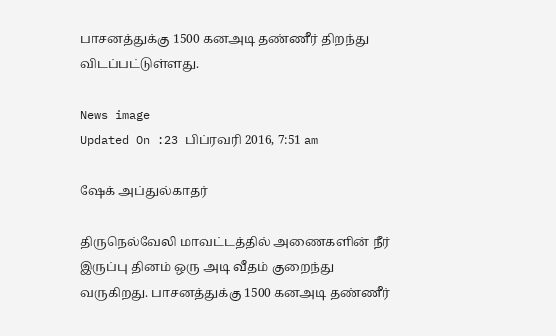பாசனத்துக்கு 1500 கனஅடி தண்ணீர் திறந்து விடப்பட்டுள்ளது.

News image
Updated On :23 பிப்ரவரி 2016, 7:51 am

ஷேக் அப்துல்காதர்

திருநெல்வேலி மாவட்டத்தில் அணைகளின் நீர் இருப்பு தினம் ஒரு அடி வீதம் குறைந்து வருகிறது. பாசனத்துக்கு 1500 கனஅடி தண்ணீர்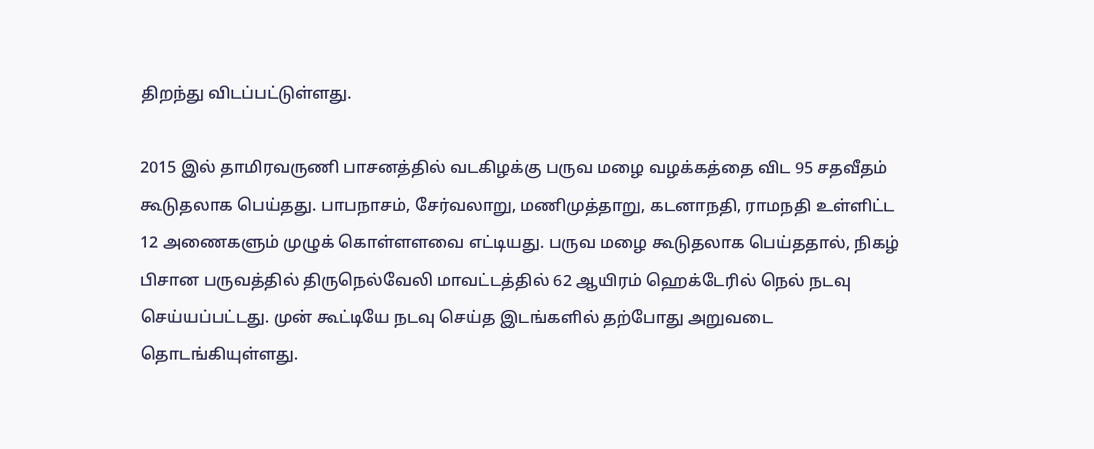திறந்து விடப்பட்டுள்ளது.

2015 இல் தாமிரவருணி பாசனத்தில் வடகிழக்கு பருவ மழை வழக்கத்தை விட 95 சதவீதம் கூடுதலாக பெய்தது. பாபநாசம், சேர்வலாறு, மணிமுத்தாறு, கடனாநதி, ராமநதி உள்ளிட்ட 12 அணைகளும் முழுக் கொள்ளளவை எட்டியது. பருவ மழை கூடுதலாக பெய்ததால், நிகழ் பிசான பருவத்தில் திருநெல்வேலி மாவட்டத்தில் 62 ஆயிரம் ஹெக்டேரில் நெல் நடவு செய்யப்பட்டது. முன் கூட்டியே நடவு செய்த இடங்களில் தற்போது அறுவடை தொடங்கியுள்ளது.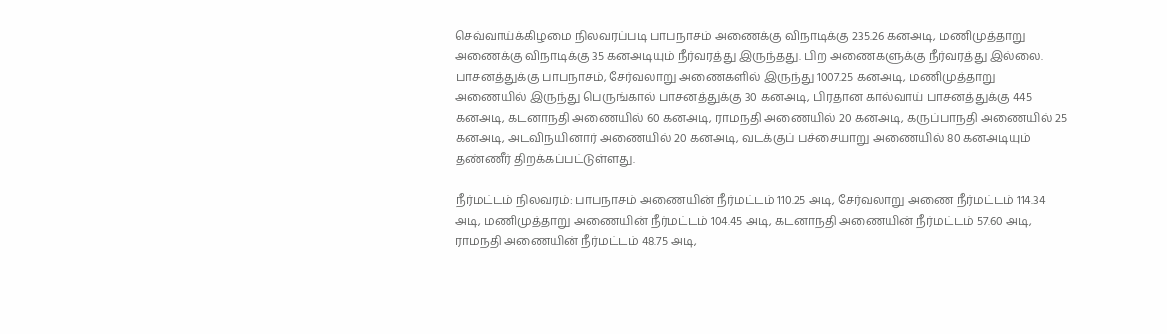செவ்வாய்க்கிழமை நிலவரப்படி பாபநாசம் அணைக்கு விநாடிக்கு 235.26 கனஅடி, மணிமுத்தாறு அணைக்கு விநாடிக்கு 35 கனஅடியும் நீர்வரத்து இருந்தது. பிற அணைகளுக்கு நீர்வரத்து இல்லை. பாசனத்துக்கு பாபநாசம், சேர்வலாறு அணைகளில் இருந்து 1007.25 கனஅடி, மணிமுத்தாறு அணையில் இருந்து பெருங்கால் பாசனத்துக்கு 30 கனஅடி, பிரதான கால்வாய் பாசனத்துக்கு 445 கனஅடி, கடனாநதி அணையில் 60 கனஅடி, ராமநதி அணையில் 20 கனஅடி, கருப்பாநதி அணையில் 25 கனஅடி, அடவிநயினார் அணையில் 20 கனஅடி, வடக்குப் பச்சையாறு அணையில் 80 கனஅடியும் தண்ணீர் திறக்கப்பட்டுள்ளது.

நீர்மட்டம் நிலவரம்: பாபநாசம் அணையின் நீர்மட்டம் 110.25 அடி, சேர்வலாறு அணை நீர்மட்டம் 114.34 அடி, மணிமுத்தாறு அணையின் நீர்மட்டம் 104.45 அடி, கடனாநதி அணையின் நீர்மட்டம் 57.60 அடி, ராமநதி அணையின் நீர்மட்டம் 48.75 அடி,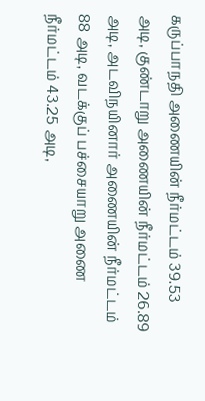கருப்பாநதி அணையின் நீர்மட்டம் 39.53 அடி, குண்டாறு அணையின் நீர்மட்டம் 26.89 அடி, அடவிநயினார் அணையின் நீர்மட்டம் 88 அடி, வடக்குப் பச்சையாறு அணை நீர்மட்டம் 43.25 அடி,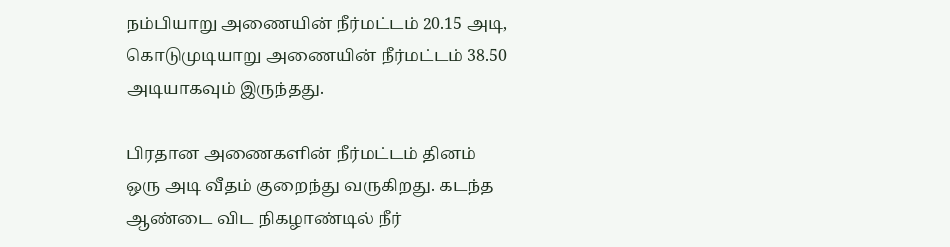நம்பியாறு அணையின் நீர்மட்டம் 20.15 அடி, கொடுமுடியாறு அணையின் நீர்மட்டம் 38.50 அடியாகவும் இருந்தது.

பிரதான அணைகளின் நீர்மட்டம் தினம் ஒரு அடி வீதம் குறைந்து வருகிறது. கடந்த ஆண்டை விட நிகழாண்டில் நீர்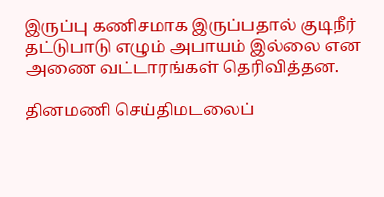இருப்பு கணிசமாக இருப்பதால் குடிநீர் தட்டுபாடு எழும் அபாயம் இல்லை என அணை வட்டாரங்கள் தெரிவித்தன.

தினமணி செய்திமடலைப்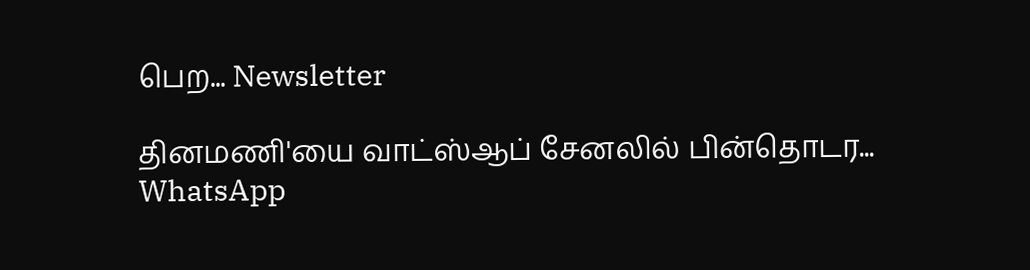பெற... Newsletter

தினமணி'யை வாட்ஸ்ஆப் சேனலில் பின்தொடர... WhatsApp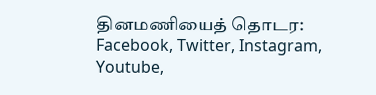தினமணியைத் தொடர: Facebook, Twitter, Instagram, Youtube,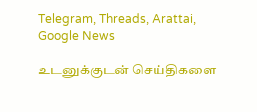Telegram, Threads, Arattai, Google News

உடனுக்குடன் செய்திகளை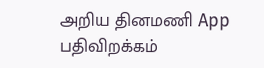அறிய தினமணி App பதிவிறக்கம்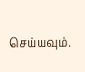செய்யவும்.